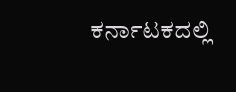ಕರ್ನಾಟಕದಲ್ಲಿ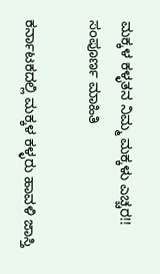ಮಕ್ಕಳ ಕಳ್ಳತನ ನಿಮ್ಮ ಮಕ್ಕಳು ಎಚ್ಚರ!! ಸಂಪೂರ್ಣ ಮಾಹಿತಿ

ಕರ್ನಾಟಕದಲ್ಲಿ ಮಕ್ಕಳ ಕಳ್ಳರು ಹಾವಳಿ ಜಾಸ್ತಿ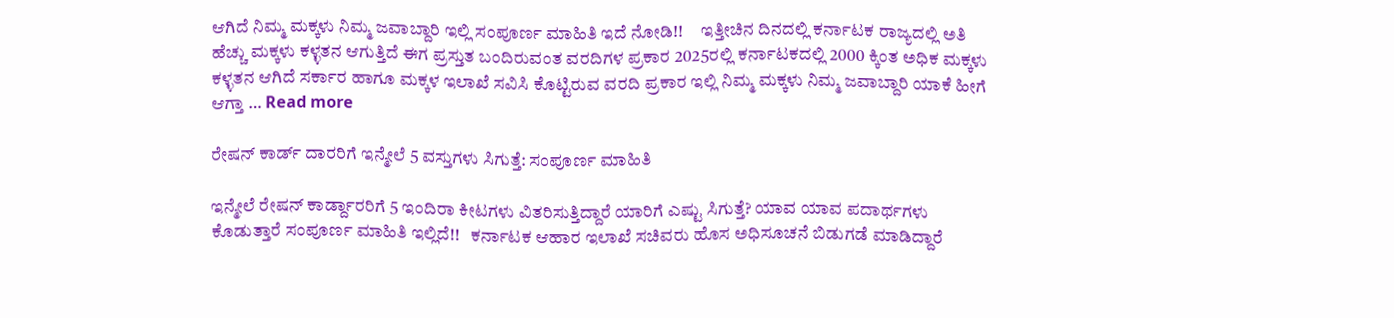ಆಗಿದೆ ನಿಮ್ಮ ಮಕ್ಕಳು ನಿಮ್ಮ ಜವಾಬ್ದಾರಿ ಇಲ್ಲಿ ಸಂಪೂರ್ಣ ಮಾಹಿತಿ ಇದೆ ನೋಡಿ!!     ಇತ್ತೀಚಿನ ದಿನದಲ್ಲಿ ಕರ್ನಾಟಕ ರಾಜ್ಯದಲ್ಲಿ ಅತಿ ಹೆಚ್ಚು ಮಕ್ಕಳು ಕಳ್ಳತನ ಆಗುತ್ತಿದೆ ಈಗ ಪ್ರಸ್ತುತ ಬಂದಿರುವಂತ ವರದಿಗಳ ಪ್ರಕಾರ 2025ರಲ್ಲಿ ಕರ್ನಾಟಕದಲ್ಲಿ 2000 ಕ್ಕಿಂತ ಅಧಿಕ ಮಕ್ಕಳು ಕಳ್ಳತನ ಆಗಿದೆ ಸರ್ಕಾರ ಹಾಗೂ ಮಕ್ಕಳ ಇಲಾಖೆ ಸವಿಸಿ ಕೊಟ್ಟಿರುವ ವರದಿ ಪ್ರಕಾರ ಇಲ್ಲಿ ನಿಮ್ಮ ಮಕ್ಕಳು ನಿಮ್ಮ ಜವಾಬ್ದಾರಿ ಯಾಕೆ ಹೀಗೆ ಆಗ್ತಾ … Read more

ರೇಷನ್ ಕಾರ್ಡ್ ದಾರರಿಗೆ ಇನ್ಮೇಲೆ 5 ವಸ್ತುಗಳು ಸಿಗುತ್ತೆ: ಸಂಪೂರ್ಣ ಮಾಹಿತಿ

ಇನ್ಮೇಲೆ ರೇಷನ್ ಕಾರ್ಡ್ದಾರರಿಗೆ 5 ಇಂದಿರಾ ಕೀಟಗಳು ವಿತರಿಸುತ್ತಿದ್ದಾರೆ ಯಾರಿಗೆ ಎಷ್ಟು ಸಿಗುತ್ತೆ? ಯಾವ ಯಾವ ಪದಾರ್ಥಗಳು ಕೊಡುತ್ತಾರೆ ಸಂಪೂರ್ಣ ಮಾಹಿತಿ ಇಲ್ಲಿದೆ!!   ಕರ್ನಾಟಕ ಆಹಾರ ಇಲಾಖೆ ಸಚಿವರು ಹೊಸ ಅಧಿಸೂಚನೆ ಬಿಡುಗಡೆ ಮಾಡಿದ್ದಾರೆ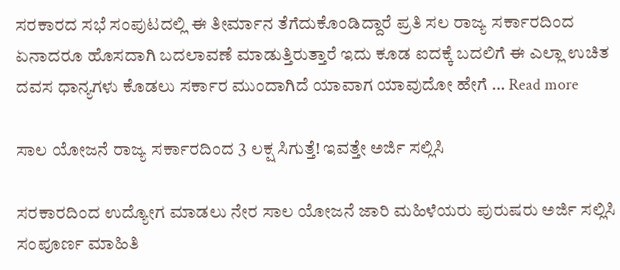ಸರಕಾರದ ಸಭೆ ಸಂಪುಟದಲ್ಲಿ ಈ ತೀರ್ಮಾನ ತೆಗೆದುಕೊಂಡಿದ್ದಾರೆ ಪ್ರತಿ ಸಲ ರಾಜ್ಯ ಸರ್ಕಾರದಿಂದ ಏನಾದರೂ ಹೊಸದಾಗಿ ಬದಲಾವಣೆ ಮಾಡುತ್ತಿರುತ್ತಾರೆ ಇದು ಕೂಡ ಐದಕ್ಕೆ ಬದಲಿಗೆ ಈ ಎಲ್ಲಾ ಉಚಿತ ದವಸ ಧಾನ್ಯಗಳು ಕೊಡಲು ಸರ್ಕಾರ ಮುಂದಾಗಿದೆ ಯಾವಾಗ ಯಾವುದೋ ಹೇಗೆ … Read more

ಸಾಲ ಯೋಜನೆ ರಾಜ್ಯ ಸರ್ಕಾರದಿಂದ 3 ಲಕ್ಷ ಸಿಗುತ್ತೆ! ಇವತ್ತೇ ಅರ್ಜಿ ಸಲ್ಲಿಸಿ

ಸರಕಾರದಿಂದ ಉದ್ಯೋಗ ಮಾಡಲು ನೇರ ಸಾಲ ಯೋಜನೆ ಜಾರಿ ಮಹಿಳೆಯರು ಪುರುಷರು ಅರ್ಜಿ ಸಲ್ಲಿಸಿ ಸಂಪೂರ್ಣ ಮಾಹಿತಿ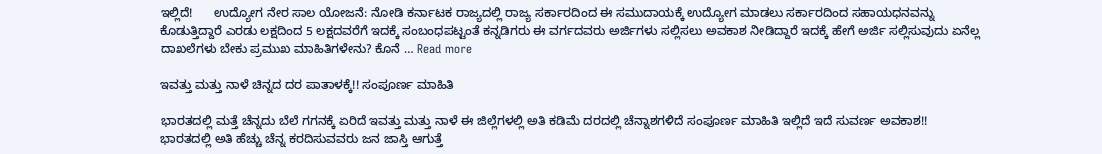ಇಲ್ಲಿದೆ!      ಉದ್ಯೋಗ ನೇರ ಸಾಲ ಯೋಜನೆ: ನೋಡಿ ಕರ್ನಾಟಕ ರಾಜ್ಯದಲ್ಲಿ ರಾಜ್ಯ ಸರ್ಕಾರದಿಂದ ಈ ಸಮುದಾಯಕ್ಕೆ ಉದ್ಯೋಗ ಮಾಡಲು ಸರ್ಕಾರದಿಂದ ಸಹಾಯಧನವನ್ನು ಕೊಡುತ್ತಿದ್ದಾರೆ ಎರಡು ಲಕ್ಷದಿಂದ 5 ಲಕ್ಷದವರೆಗೆ ಇದಕ್ಕೆ ಸಂಬಂಧಪಟ್ಟಂತೆ ಕನ್ನಡಿಗರು ಈ ವರ್ಗದವರು ಅರ್ಜಿಗಳು ಸಲ್ಲಿಸಲು ಅವಕಾಶ ನೀಡಿದ್ದಾರೆ ಇದಕ್ಕೆ ಹೇಗೆ ಅರ್ಜಿ ಸಲ್ಲಿಸುವುದು ಏನೆಲ್ಲ ದಾಖಲೆಗಳು ಬೇಕು ಪ್ರಮುಖ ಮಾಹಿತಿಗಳೇನು? ಕೊನೆ … Read more

ಇವತ್ತು ಮತ್ತು ನಾಳೆ ಚಿನ್ನದ ದರ ಪಾತಾಳಕ್ಕೆ!! ಸಂಪೂರ್ಣ ಮಾಹಿತಿ

ಭಾರತದಲ್ಲಿ ಮತ್ತೆ ಚೆನ್ನದು ಬೆಲೆ ಗಗನಕ್ಕೆ ಏರಿದೆ ಇವತ್ತು ಮತ್ತು ನಾಳೆ ಈ ಜಿಲ್ಲೆಗಳಲ್ಲಿ ಅತಿ ಕಡಿಮೆ ದರದಲ್ಲಿ ಚೆನ್ನಾಶಗಳಿದೆ ಸಂಪೂರ್ಣ ಮಾಹಿತಿ ಇಲ್ಲಿದೆ ಇದೆ ಸುವರ್ಣ ಅವಕಾಶ!!     ಭಾರತದಲ್ಲಿ ಅತಿ ಹೆಚ್ಚು ಚೆನ್ನ ಕರದಿಸುವವರು ಜನ ಜಾಸ್ತಿ ಆಗುತ್ತೆ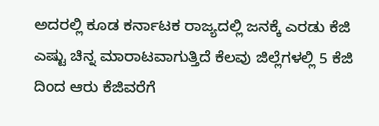ಅದರಲ್ಲಿ ಕೂಡ ಕರ್ನಾಟಕ ರಾಜ್ಯದಲ್ಲಿ ಜನಕ್ಕೆ ಎರಡು ಕೆಜಿ ಎಷ್ಟು ಚಿನ್ನ ಮಾರಾಟವಾಗುತ್ತಿದೆ ಕೆಲವು ಜಿಲ್ಲೆಗಳಲ್ಲಿ 5 ಕೆಜಿ ದಿಂದ ಆರು ಕೆಜಿವರೆಗೆ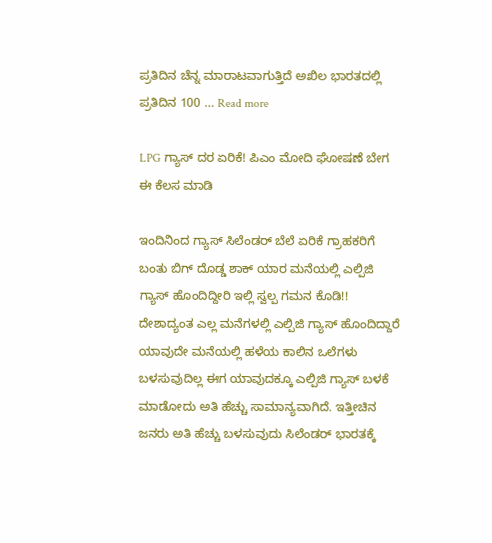ಪ್ರತಿದಿನ ಚೆನ್ನ ಮಾರಾಟವಾಗುತ್ತಿದೆ ಅಖಿಲ ಭಾರತದಲ್ಲಿ ಪ್ರತಿದಿನ 100 … Read more

LPG ಗ್ಯಾಸ್ ದರ ಏರಿಕೆ! ಪಿಎಂ ಮೋದಿ ಘೋಷಣೆ ಬೇಗ ಈ ಕೆಲಸ ಮಾಡಿ

ಇಂದಿನಿಂದ ಗ್ಯಾಸ್ ಸಿಲೆಂಡರ್ ಬೆಲೆ ಏರಿಕೆ ಗ್ರಾಹಕರಿಗೆ ಬಂತು ಬಿಗ್ ದೊಡ್ಡ ಶಾಕ್ ಯಾರ ಮನೆಯಲ್ಲಿ ಎಲ್ಪಿಜಿ ಗ್ಯಾಸ್ ಹೊಂದಿದ್ದೀರಿ ಇಲ್ಲಿ ಸ್ವಲ್ಪ ಗಮನ ಕೊಡಿ!!       ದೇಶಾದ್ಯಂತ ಎಲ್ಲ ಮನೆಗಳಲ್ಲಿ ಎಲ್ಪಿಜಿ ಗ್ಯಾಸ್ ಹೊಂದಿದ್ದಾರೆ ಯಾವುದೇ ಮನೆಯಲ್ಲಿ ಹಳೆಯ ಕಾಲಿನ ಒಲೆಗಳು ಬಳಸುವುದಿಲ್ಲ ಈಗ ಯಾವುದಕ್ಕೂ ಎಲ್ಪಿಜಿ ಗ್ಯಾಸ್ ಬಳಕೆ ಮಾಡೋದು ಅತಿ ಹೆಚ್ಚು ಸಾಮಾನ್ಯವಾಗಿದೆ. ಇತ್ತೀಚಿನ ಜನರು ಅತಿ ಹೆಚ್ಚು ಬಳಸುವುದು ಸಿಲೆಂಡರ್ ಭಾರತಕ್ಕೆ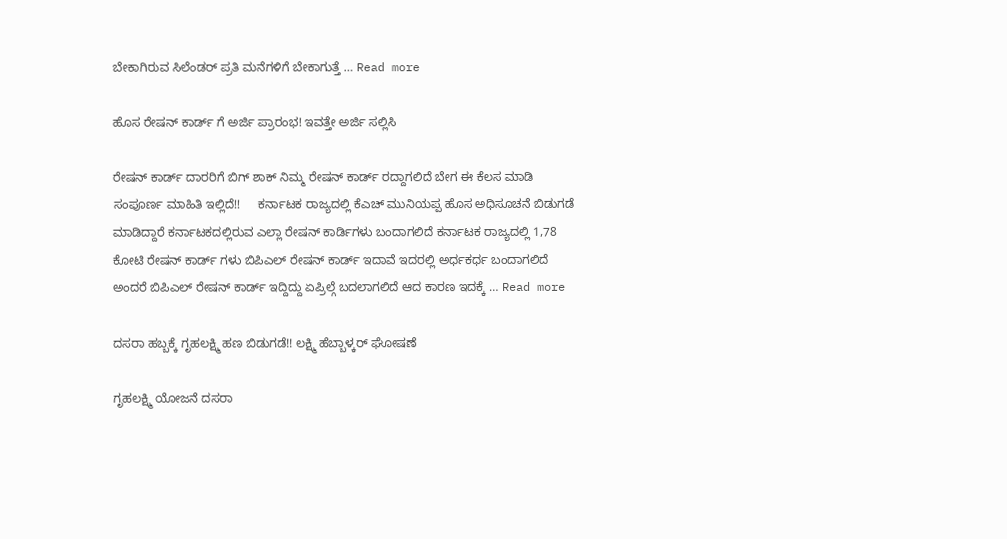ಬೇಕಾಗಿರುವ ಸಿಲೆಂಡರ್ ಪ್ರತಿ ಮನೆಗಳಿಗೆ ಬೇಕಾಗುತ್ತೆ … Read more

ಹೊಸ ರೇಷನ್ ಕಾರ್ಡ್ ಗೆ ಅರ್ಜಿ ಪ್ರಾರಂಭ! ಇವತ್ತೇ ಅರ್ಜಿ ಸಲ್ಲಿಸಿ

ರೇಷನ್ ಕಾರ್ಡ್ ದಾರರಿಗೆ ಬಿಗ್ ಶಾಕ್ ನಿಮ್ಮ ರೇಷನ್ ಕಾರ್ಡ್ ರದ್ದಾಗಲಿದೆ ಬೇಗ ಈ ಕೆಲಸ ಮಾಡಿ ಸಂಪೂರ್ಣ ಮಾಹಿತಿ ಇಲ್ಲಿದೆ!!     ಕರ್ನಾಟಕ ರಾಜ್ಯದಲ್ಲಿ ಕೆಎಚ್ ಮುನಿಯಪ್ಪ ಹೊಸ ಅಧಿಸೂಚನೆ ಬಿಡುಗಡೆ ಮಾಡಿದ್ದಾರೆ ಕರ್ನಾಟಕದಲ್ಲಿರುವ ಎಲ್ಲಾ ರೇಷನ್ ಕಾರ್ಡಿಗಳು ಬಂದಾಗಲಿದೆ ಕರ್ನಾಟಕ ರಾಜ್ಯದಲ್ಲಿ 1,78 ಕೋಟಿ ರೇಷನ್ ಕಾರ್ಡ್ ಗಳು ಬಿಪಿಎಲ್ ರೇಷನ್ ಕಾರ್ಡ್ ಇದಾವೆ ಇದರಲ್ಲಿ ಅರ್ಧಕರ್ಧ ಬಂದಾಗಲಿದೆ ಅಂದರೆ ಬಿಪಿಎಲ್ ರೇಷನ್ ಕಾರ್ಡ್ ಇದ್ದಿದ್ದು ಏಪ್ರಿಲ್ಗೆ ಬದಲಾಗಲಿದೆ ಆದ ಕಾರಣ ಇದಕ್ಕೆ … Read more

ದಸರಾ ಹಬ್ಬಕ್ಕೆ ಗೃಹಲಕ್ಷ್ಮಿ ಹಣ ಬಿಡುಗಡೆ!! ಲಕ್ಷ್ಮಿ ಹೆಬ್ಬಾಳ್ಕರ್ ಘೋಷಣೆ

ಗೃಹಲಕ್ಷ್ಮಿ ಯೋಜನೆ ದಸರಾ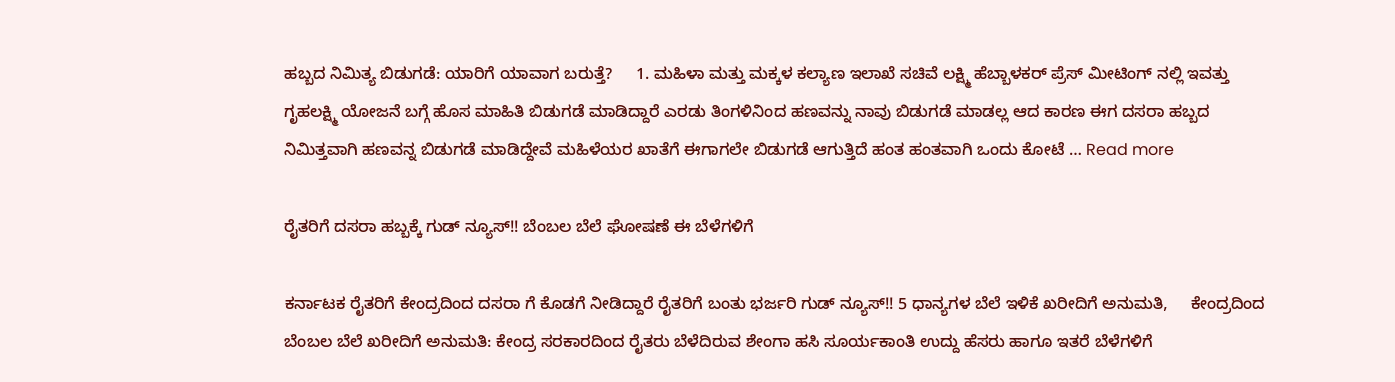ಹಬ್ಬದ ನಿಮಿತ್ಯ ಬಿಡುಗಡೆ: ಯಾರಿಗೆ ಯಾವಾಗ ಬರುತ್ತೆ?     1. ಮಹಿಳಾ ಮತ್ತು ಮಕ್ಕಳ ಕಲ್ಯಾಣ ಇಲಾಖೆ ಸಚಿವೆ ಲಕ್ಷ್ಮಿ ಹೆಬ್ಬಾಳಕರ್ ಪ್ರೆಸ್ ಮೀಟಿಂಗ್ ನಲ್ಲಿ ಇವತ್ತು ಗೃಹಲಕ್ಷ್ಮಿ ಯೋಜನೆ ಬಗ್ಗೆ ಹೊಸ ಮಾಹಿತಿ ಬಿಡುಗಡೆ ಮಾಡಿದ್ದಾರೆ ಎರಡು ತಿಂಗಳಿನಿಂದ ಹಣವನ್ನು ನಾವು ಬಿಡುಗಡೆ ಮಾಡಲ್ಲ ಆದ ಕಾರಣ ಈಗ ದಸರಾ ಹಬ್ಬದ ನಿಮಿತ್ತವಾಗಿ ಹಣವನ್ನ ಬಿಡುಗಡೆ ಮಾಡಿದ್ದೇವೆ ಮಹಿಳೆಯರ ಖಾತೆಗೆ ಈಗಾಗಲೇ ಬಿಡುಗಡೆ ಆಗುತ್ತಿದೆ ಹಂತ ಹಂತವಾಗಿ ಒಂದು ಕೋಟೆ … Read more

ರೈತರಿಗೆ ದಸರಾ ಹಬ್ಬಕ್ಕೆ ಗುಡ್ ನ್ಯೂಸ್!! ಬೆಂಬಲ ಬೆಲೆ ಘೋಷಣೆ ಈ ಬೆಳೆಗಳಿಗೆ

ಕರ್ನಾಟಕ ರೈತರಿಗೆ ಕೇಂದ್ರದಿಂದ ದಸರಾ ಗೆ ಕೊಡಗೆ ನೀಡಿದ್ದಾರೆ ರೈತರಿಗೆ ಬಂತು ಭರ್ಜರಿ ಗುಡ್ ನ್ಯೂಸ್!! 5 ಧಾನ್ಯಗಳ ಬೆಲೆ ಇಳಿಕೆ ಖರೀದಿಗೆ ಅನುಮತಿ,     ಕೇಂದ್ರದಿಂದ ಬೆಂಬಲ ಬೆಲೆ ಖರೀದಿಗೆ ಅನುಮತಿ: ಕೇಂದ್ರ ಸರಕಾರದಿಂದ ರೈತರು ಬೆಳೆದಿರುವ ಶೇಂಗಾ ಹಸಿ ಸೂರ್ಯಕಾಂತಿ ಉದ್ದು ಹೆಸರು ಹಾಗೂ ಇತರೆ ಬೆಳೆಗಳಿಗೆ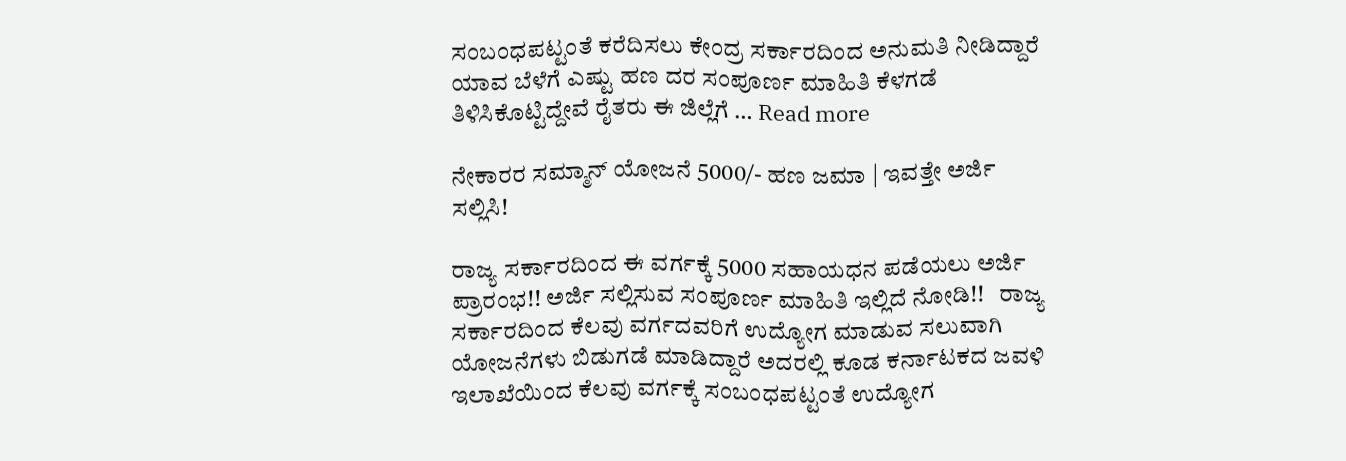ಸಂಬಂಧಪಟ್ಟಂತೆ ಕರೆದಿಸಲು ಕೇಂದ್ರ ಸರ್ಕಾರದಿಂದ ಅನುಮತಿ ನೀಡಿದ್ದಾರೆ ಯಾವ ಬೆಳೆಗೆ ಎಷ್ಟು ಹಣ ದರ ಸಂಪೂರ್ಣ ಮಾಹಿತಿ ಕೆಳಗಡೆ ತಿಳಿಸಿಕೊಟ್ಟಿದ್ದೇವೆ ರೈತರು ಈ ಜಿಲ್ಲೆಗೆ … Read more

ನೇಕಾರರ ಸಮ್ಮಾನ್ ಯೋಜನೆ 5000/- ಹಣ ಜಮಾ | ಇವತ್ತೇ ಅರ್ಜಿ ಸಲ್ಲಿಸಿ!

ರಾಜ್ಯ ಸರ್ಕಾರದಿಂದ ಈ ವರ್ಗಕ್ಕೆ 5000 ಸಹಾಯಧನ ಪಡೆಯಲು ಅರ್ಜಿ ಪ್ರಾರಂಭ!! ಅರ್ಜಿ ಸಲ್ಲಿಸುವ ಸಂಪೂರ್ಣ ಮಾಹಿತಿ ಇಲ್ಲಿದೆ ನೋಡಿ!!   ರಾಜ್ಯ ಸರ್ಕಾರದಿಂದ ಕೆಲವು ವರ್ಗದವರಿಗೆ ಉದ್ಯೋಗ ಮಾಡುವ ಸಲುವಾಗಿ ಯೋಜನೆಗಳು ಬಿಡುಗಡೆ ಮಾಡಿದ್ದಾರೆ ಅದರಲ್ಲಿ ಕೂಡ ಕರ್ನಾಟಕದ ಜವಳಿ ಇಲಾಖೆಯಿಂದ ಕೆಲವು ವರ್ಗಕ್ಕೆ ಸಂಬಂಧಪಟ್ಟಂತೆ ಉದ್ಯೋಗ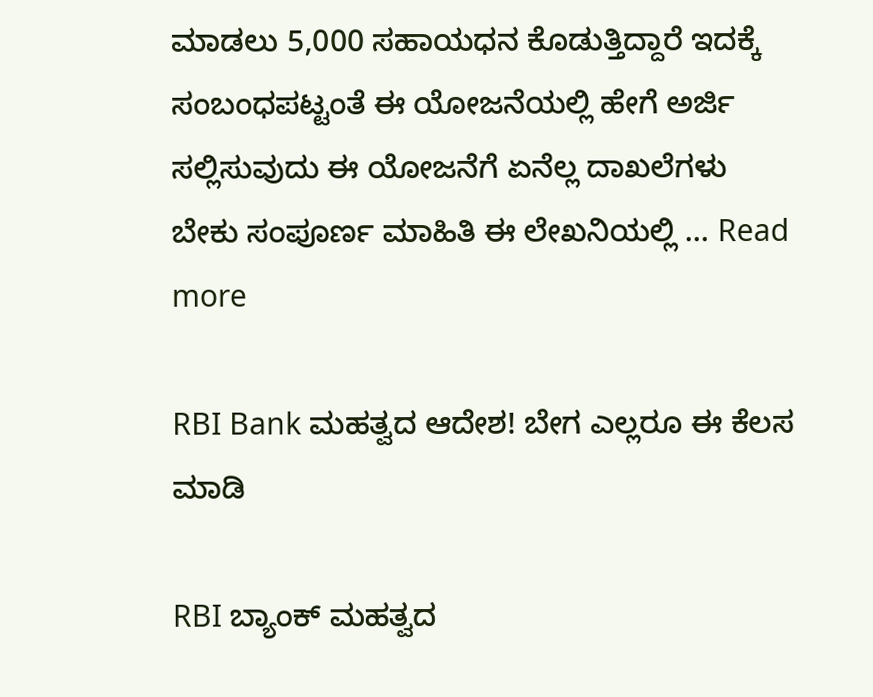ಮಾಡಲು 5,000 ಸಹಾಯಧನ ಕೊಡುತ್ತಿದ್ದಾರೆ ಇದಕ್ಕೆ ಸಂಬಂಧಪಟ್ಟಂತೆ ಈ ಯೋಜನೆಯಲ್ಲಿ ಹೇಗೆ ಅರ್ಜಿ ಸಲ್ಲಿಸುವುದು ಈ ಯೋಜನೆಗೆ ಏನೆಲ್ಲ ದಾಖಲೆಗಳು ಬೇಕು ಸಂಪೂರ್ಣ ಮಾಹಿತಿ ಈ ಲೇಖನಿಯಲ್ಲಿ … Read more

RBI Bank ಮಹತ್ವದ ಆದೇಶ! ಬೇಗ ಎಲ್ಲರೂ ಈ ಕೆಲಸ ಮಾಡಿ

RBI ಬ್ಯಾಂಕ್ ಮಹತ್ವದ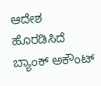ಆದೇಶ ಹೊರಡಿಸಿದೆ ಬ್ಯಾಂಕ್ ಅಕೌಂಟ್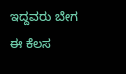ಇದ್ದವರು ಬೇಗ ಈ ಕೆಲಸ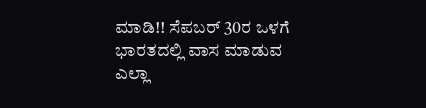ಮಾಡಿ!! ಸೆಪಬರ್ 30ರ ಒಳಗೆ ಭಾರತದಲ್ಲಿ ವಾಸ ಮಾಡುವ ಎಲ್ಲಾ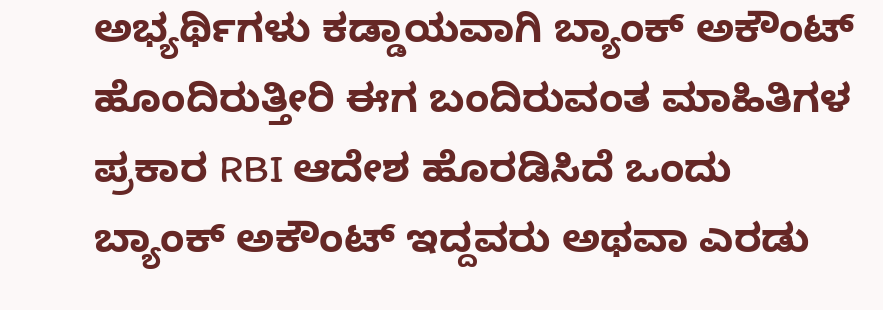ಅಭ್ಯರ್ಥಿಗಳು ಕಡ್ಡಾಯವಾಗಿ ಬ್ಯಾಂಕ್ ಅಕೌಂಟ್ ಹೊಂದಿರುತ್ತೀರಿ ಈಗ ಬಂದಿರುವಂತ ಮಾಹಿತಿಗಳ ಪ್ರಕಾರ RBI ಆದೇಶ ಹೊರಡಿಸಿದೆ ಒಂದು ಬ್ಯಾಂಕ್ ಅಕೌಂಟ್ ಇದ್ದವರು ಅಥವಾ ಎರಡು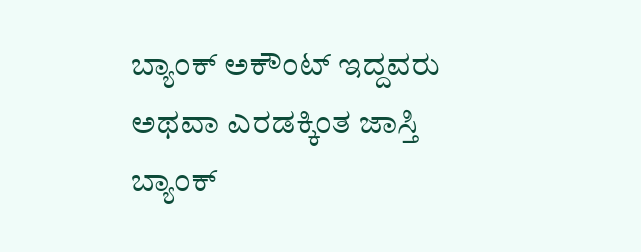ಬ್ಯಾಂಕ್ ಅಕೌಂಟ್ ಇದ್ದವರು ಅಥವಾ ಎರಡಕ್ಕಿಂತ ಜಾಸ್ತಿ ಬ್ಯಾಂಕ್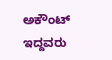ಅಕೌಂಟ್ ಇದ್ದವರು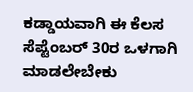ಕಡ್ಡಾಯವಾಗಿ ಈ ಕೆಲಸ ಸೆಪ್ಟೆಂಬರ್ 30ರ ಒಳಗಾಗಿ ಮಾಡಲೇಬೇಕು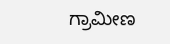ಗ್ರಾಮೀಣ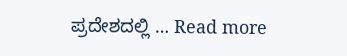ಪ್ರದೇಶದಲ್ಲಿ … Read more